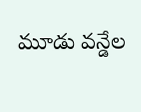మూడు వన్డేల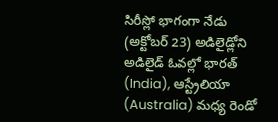సిరీస్లో భాగంగా నేడు (అక్టోబర్ 23) అడిలైడ్లోని అడిలైడ్ ఓవల్లో భారత్ (India), ఆస్ట్రేలియా (Australia) మధ్య రెండో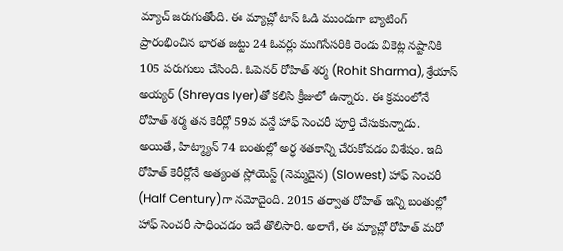మ్యాచ్ జరుగుతోంది. ఈ మ్యాచ్లో టాస్ ఓడి ముందుగా బ్యాటింగ్ ప్రారంభించిన భారత జట్టు 24 ఓవర్లు ముగిసేసరికి రెండు వికెట్ల నష్టానికి 105 పరుగులు చేసింది. ఓపెనర్ రోహిత్ శర్మ (Rohit Sharma), శ్రేయాస్ అయ్యర్ (Shreyas Iyer)తో కలిసి క్రీజులో ఉన్నారు. ఈ క్రమంలోనే రోహిత్ శర్మ తన కెరీర్లో 59వ వన్డే హాఫ్ సెంచరీ పూర్తి చేసుకున్నాడు.
అయితే, హిట్మ్యాన్ 74 బంతుల్లో అర్ధ శతకాన్ని చేరుకోవడం విశేషం. ఇది రోహిత్ కెరీర్లోనే అత్యంత స్లోయెస్ట్ (నెమ్మదైన) (Slowest) హాఫ్ సెంచరీ (Half Century)గా నమోదైంది. 2015 తర్వాత రోహిత్ ఇన్ని బంతుల్లో హాఫ్ సెంచరీ సాధించడం ఇదే తొలిసారి. అలాగే, ఈ మ్యాచ్లో రోహిత్ మరో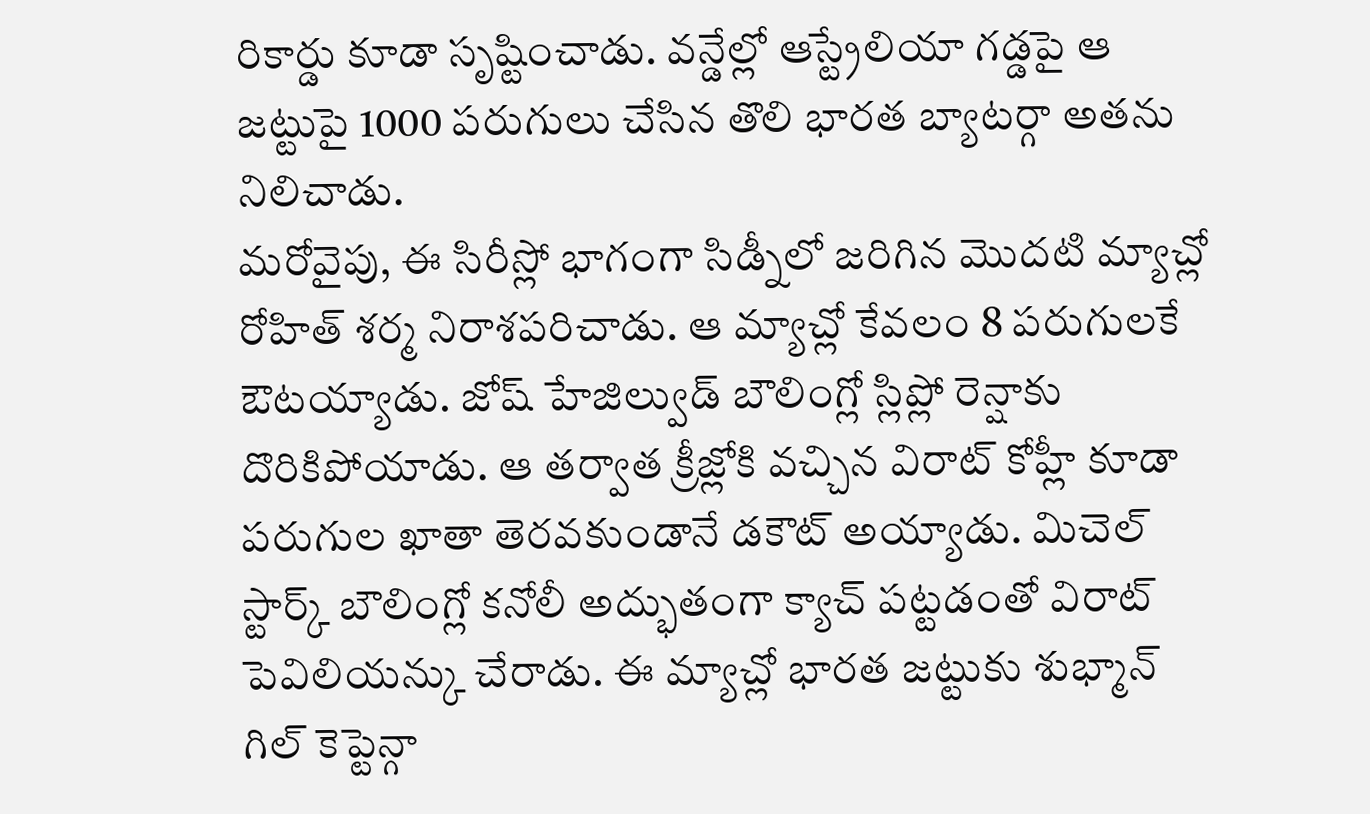రికార్డు కూడా సృష్టించాడు. వన్డేల్లో ఆస్ట్రేలియా గడ్డపై ఆ జట్టుపై 1000 పరుగులు చేసిన తొలి భారత బ్యాటర్గా అతను నిలిచాడు.
మరోవైపు, ఈ సిరీస్లో భాగంగా సిడ్నీలో జరిగిన మొదటి మ్యాచ్లో రోహిత్ శర్మ నిరాశపరిచాడు. ఆ మ్యాచ్లో కేవలం 8 పరుగులకే ఔటయ్యాడు. జోష్ హేజిల్వుడ్ బౌలింగ్లో స్లిప్లో రెన్షాకు దొరికిపోయాడు. ఆ తర్వాత క్రీజ్లోకి వచ్చిన విరాట్ కోహ్లీ కూడా పరుగుల ఖాతా తెరవకుండానే డకౌట్ అయ్యాడు. మిచెల్ స్టార్క్ బౌలింగ్లో కనోలీ అద్భుతంగా క్యాచ్ పట్టడంతో విరాట్ పెవిలియన్కు చేరాడు. ఈ మ్యాచ్లో భారత జట్టుకు శుభ్మాన్ గిల్ కెప్టెన్గా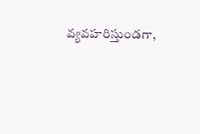వ్యవహరిస్తుండగా,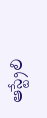ఆస్ట్రేలి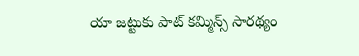యా జట్టుకు పాట్ కమ్మిన్స్ సారథ్యం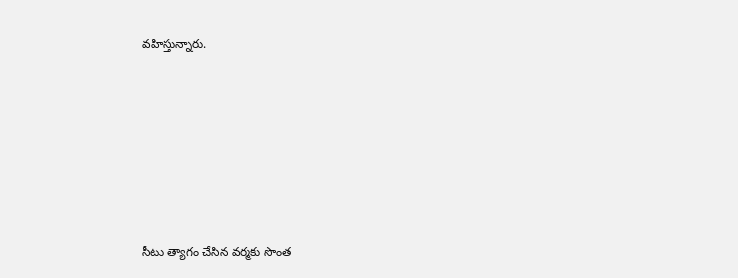వహిస్తున్నారు.








సీటు త్యాగం చేసిన వర్మకు సొంత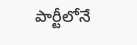పార్టీలోనే